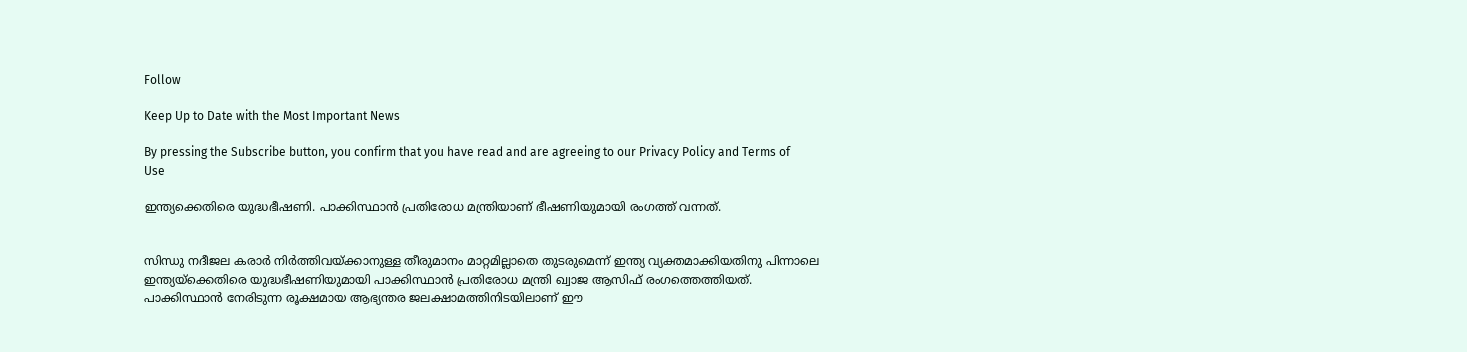Follow

Keep Up to Date with the Most Important News

By pressing the Subscribe button, you confirm that you have read and are agreeing to our Privacy Policy and Terms of Use

ഇന്ത്യക്കെതിരെ യുദ്ധഭീഷണി. പാക്കിസ്ഥാൻ പ്രതിരോധ മന്ത്രിയാണ് ഭീഷണിയുമായി രംഗത്ത് വന്നത്.


സിന്ധു നദീജല കരാർ നിർത്തിവയ്ക്കാനുള്ള തീരുമാനം മാറ്റമില്ലാതെ തുടരുമെന്ന് ഇന്ത്യ വ്യക്തമാക്കിയതിനു പിന്നാലെ ഇന്ത്യയ്‌ക്കെതിരെ യുദ്ധഭീഷണിയുമായി പാക്കിസ്ഥാൻ പ്രതിരോധ മന്ത്രി ഖ്വാജ ആസിഫ് രംഗത്തെത്തിയത്. പാക്കിസ്ഥാൻ നേരിടുന്ന രൂക്ഷമായ ആഭ്യന്തര ജലക്ഷാമത്തിനിടയിലാണ് ഈ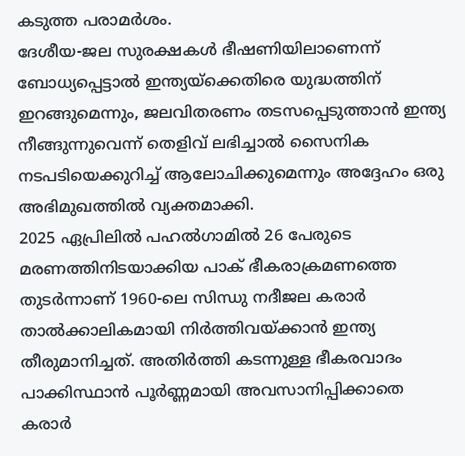കടുത്ത പരാമർശം.
ദേശീയ-ജല സുരക്ഷകൾ ഭീഷണിയിലാണെന്ന് ബോധ്യപ്പെട്ടാൽ ഇന്ത്യയ്‌ക്കെതിരെ യുദ്ധത്തിന് ഇറങ്ങുമെന്നും, ജലവിതരണം തടസപ്പെടുത്താൻ ഇന്ത്യ നീങ്ങുന്നുവെന്ന് തെളിവ് ലഭിച്ചാൽ സൈനിക നടപടിയെക്കുറിച്ച് ആലോചിക്കുമെന്നും അദ്ദേഹം ഒരു അഭിമുഖത്തിൽ വ്യക്തമാക്കി.
2025 ഏപ്രിലിൽ പഹൽഗാമിൽ 26 പേരുടെ മരണത്തിനിടയാക്കിയ പാക് ഭീകരാക്രമണത്തെ തുടർന്നാണ് 1960-ലെ സിന്ധു നദീജല കരാർ താൽക്കാലികമായി നിർത്തിവയ്ക്കാൻ ഇന്ത്യ തീരുമാനിച്ചത്. അതിർത്തി കടന്നുള്ള ഭീകരവാദം പാക്കിസ്ഥാൻ പൂർണ്ണമായി അവസാനിപ്പിക്കാതെ കരാർ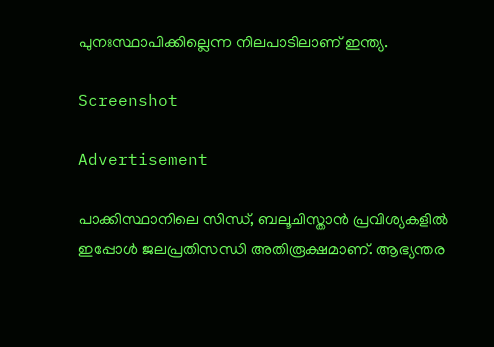പുനഃസ്ഥാപിക്കില്ലെന്ന നിലപാടിലാണ് ഇന്ത്യ.

Screenshot

Advertisement

പാക്കിസ്ഥാനിലെ സിന്ധ്, ബലൂചിസ്താൻ പ്രവിശ്യകളിൽ ഇപ്പോൾ ജലപ്രതിസന്ധി അതിരൂക്ഷമാണ്. ആഭ്യന്തര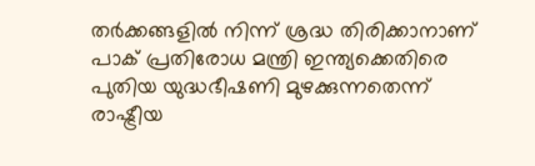തർക്കങ്ങളിൽ നിന്ന് ശ്രദ്ധ തിരിക്കാനാണ് പാക് പ്രതിരോധ മന്ത്രി ഇന്ത്യക്കെതിരെ പുതിയ യുദ്ധഭീഷണി മുഴക്കുന്നതെന്ന് രാഷ്ട്രീയ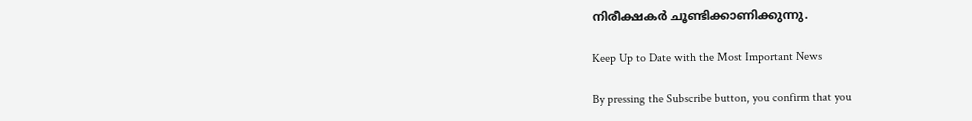നിരീക്ഷകർ ചൂണ്ടിക്കാണിക്കുന്നു.

Keep Up to Date with the Most Important News

By pressing the Subscribe button, you confirm that you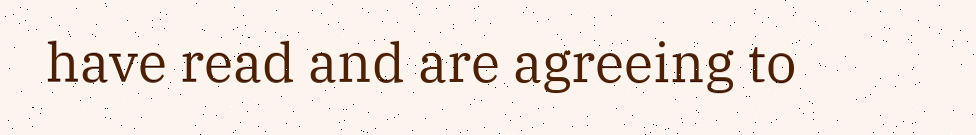have read and are agreeing to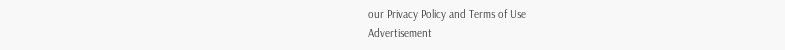our Privacy Policy and Terms of Use
Advertisement